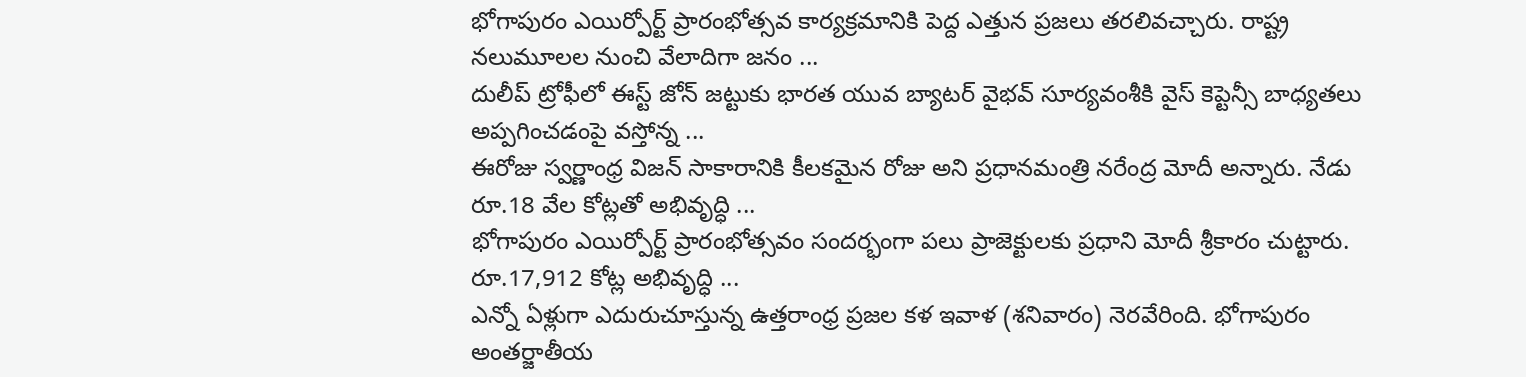భోగాపురం ఎయిర్పోర్ట్ ప్రారంభోత్సవ కార్యక్రమానికి పెద్ద ఎత్తున ప్రజలు తరలివచ్చారు. రాష్ట్ర నలుమూలల నుంచి వేలాదిగా జనం ...
దులీప్ ట్రోఫీలో ఈస్ట్ జోన్ జట్టుకు భారత యువ బ్యాటర్ వైభవ్ సూర్యవంశీకి వైస్ కెప్టెన్సీ బాధ్యతలు అప్పగించడంపై వస్తోన్న ...
ఈరోజు స్వర్ణాంధ్ర విజన్ సాకారానికి కీలకమైన రోజు అని ప్రధానమంత్రి నరేంద్ర మోదీ అన్నారు. నేడు రూ.18 వేల కోట్లతో అభివృద్ధి ...
భోగాపురం ఎయిర్పోర్ట్ ప్రారంభోత్సవం సందర్భంగా పలు ప్రాజెక్టులకు ప్రధాని మోదీ శ్రీకారం చుట్టారు. రూ.17,912 కోట్ల అభివృద్ధి ...
ఎన్నో ఏళ్లుగా ఎదురుచూస్తున్న ఉత్తరాంధ్ర ప్రజల కళ ఇవాళ (శనివారం) నెరవేరింది. భోగాపురం అంతర్జాతీయ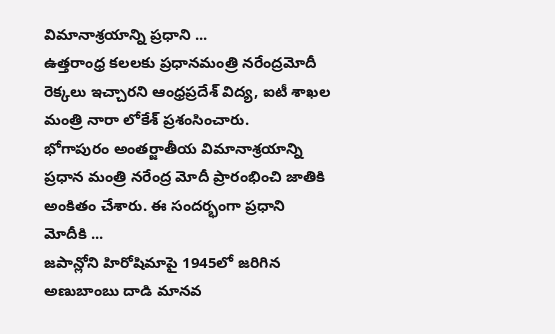విమానాశ్రయాన్ని ప్రధాని ...
ఉత్తరాంధ్ర కలలకు ప్రధానమంత్రి నరేంద్రమోదీ రెక్కలు ఇచ్చారని ఆంధ్రప్రదేశ్ విద్య, ఐటీ శాఖల మంత్రి నారా లోకేశ్ ప్రశంసించారు.
భోగాపురం అంతర్జాతీయ విమానాశ్రయాన్ని ప్రధాన మంత్రి నరేంద్ర మోదీ ప్రారంభించి జాతికి అంకితం చేశారు. ఈ సందర్భంగా ప్రధాని మోదీకి ...
జపాన్లోని హిరోషిమాపై 1945లో జరిగిన అణుబాంబు దాడి మానవ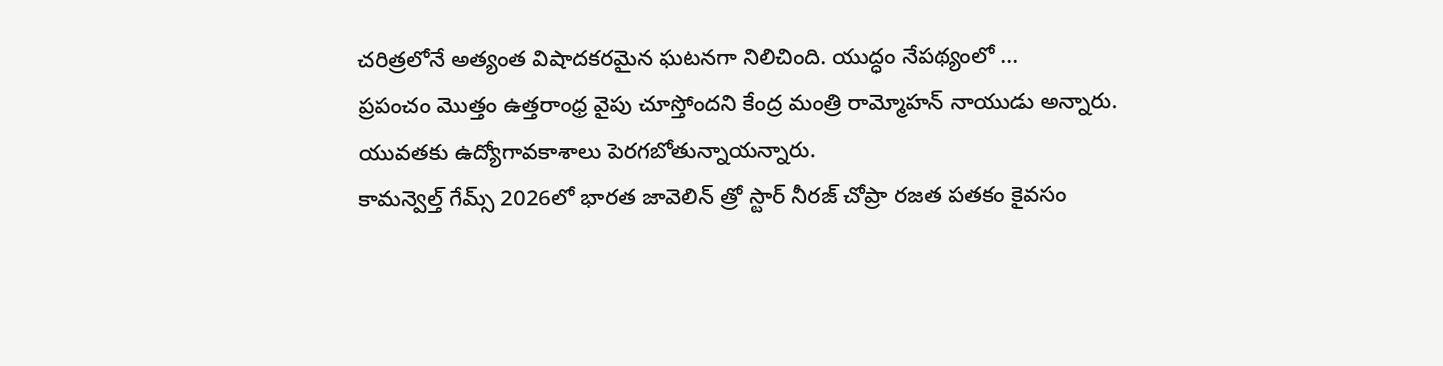చరిత్రలోనే అత్యంత విషాదకరమైన ఘటనగా నిలిచింది. యుద్ధం నేపథ్యంలో ...
ప్రపంచం మొత్తం ఉత్తరాంధ్ర వైపు చూస్తోందని కేంద్ర మంత్రి రామ్మోహన్ నాయుడు అన్నారు. యువతకు ఉద్యోగావకాశాలు పెరగబోతున్నాయన్నారు.
కామన్వెల్త్ గేమ్స్ 2026లో భారత జావెలిన్ త్రో స్టార్ నీరజ్ చోప్రా రజత పతకం కైవసం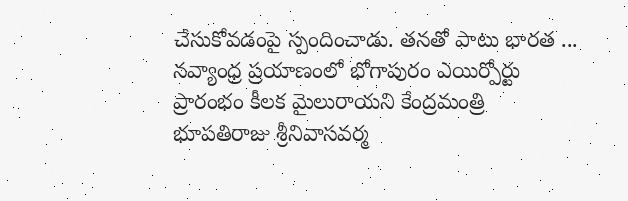చేసుకోవడంపై స్పందించాడు. తనతో పాటు భారత ...
నవ్యాంధ్ర ప్రయాణంలో భోగాపురం ఎయిర్పోర్టు ప్రారంభం కీలక మైలురాయని కేంద్రమంత్రి భూపతిరాజు శ్రీనివాసవర్మ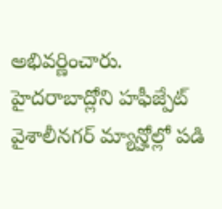అభివర్ణించారు.
హైదరాబాద్లోని హఫీజ్పేట్ వైశాలీనగర్ మ్యాన్హోల్లో పడి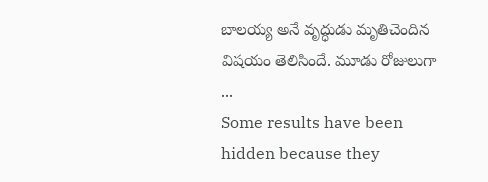బాలయ్య అనే వృద్ధుడు మృతిచెందిన విషయం తెలిసిందే. మూడు రోజులుగా ...
Some results have been hidden because they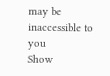may be inaccessible to you
Show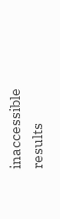inaccessible results